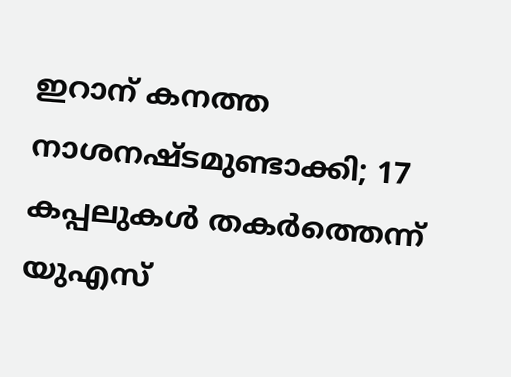ഇറാന് കനത്ത നാശനഷ്ടമുണ്ടാക്കി; 17 കപ്പലുകൾ തകർത്തെന്ന് യുഎസ്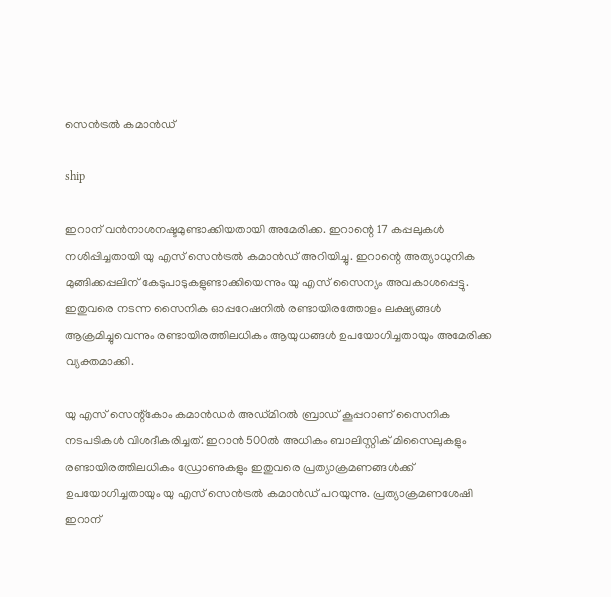സെൻട്രൽ കമാൻഡ്

ship

ഇറാന് വൻനാശനഷ്ടമുണ്ടാക്കിയതായി അമേരിക്ക. ഇറാന്റെ 17 കപ്പലുകൾ നശിപ്പിച്ചതായി യു എസ് സെൻട്രൽ കമാൻഡ് അറിയിച്ചു. ഇറാന്റെ അത്യാധുനിക മുങ്ങിക്കപ്പലിന് കേടുപാടുകളുണ്ടാക്കിയെന്നും യു എസ് സൈന്യം അവകാശപ്പെട്ടു. ഇതുവരെ നടന്ന സൈനിക ഓപ്പറേഷനിൽ രണ്ടായിരത്തോളം ലക്ഷ്യങ്ങൾ ആക്രമിച്ചുവെന്നും രണ്ടായിരത്തിലധികം ആയുധങ്ങൾ ഉപയോഗിച്ചതായും അമേരിക്ക വ്യക്തമാക്കി.

യു എസ് സെന്റ്‌കോം കമാൻഡർ അഡ്മിറൽ ബ്രാഡ് കൂപ്പറാണ് സൈനിക നടപടികൾ വിശദീകരിച്ചത്. ഇറാൻ 500ൽ അധികം ബാലിസ്റ്റിക് മിസൈലുകളും രണ്ടായിരത്തിലധികം ഡ്രോണുകളും ഇതുവരെ പ്രത്യാക്രമണങ്ങൾക്ക് ഉപയോഗിച്ചതായും യു എസ് സെൻട്രൽ കമാൻഡ് പറയുന്നു. പ്രത്യാക്രമണശേഷി ഇറാന്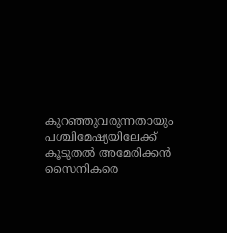കുറഞ്ഞുവരുന്നതായും പശ്ചിമേഷ്യയിലേക്ക് കൂടുതൽ അമേരിക്കൻ സൈനികരെ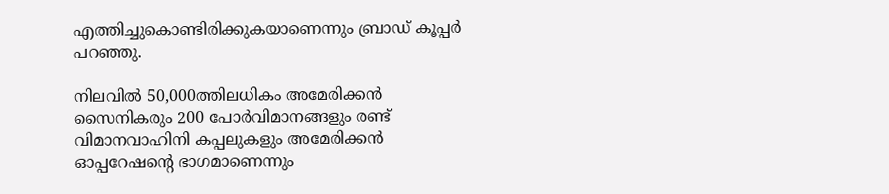എത്തിച്ചുകൊണ്ടിരിക്കുകയാണെന്നും ബ്രാഡ് കൂപ്പർ പറഞ്ഞു.

നിലവിൽ 50,000ത്തിലധികം അമേരിക്കൻ സൈനികരും 200 പോർവിമാനങ്ങളും രണ്ട് വിമാനവാഹിനി കപ്പലുകളും അമേരിക്കൻ ഓപ്പറേഷന്റെ ഭാഗമാണെന്നും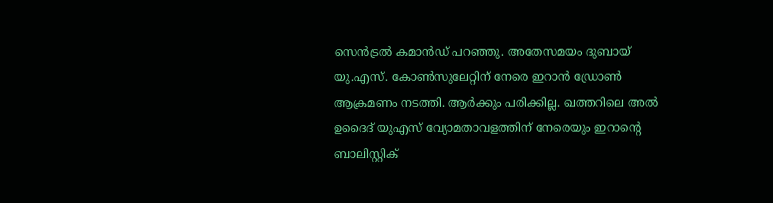സെൻട്രൽ കമാൻഡ് പറഞ്ഞു. അതേസമയം ദുബായ് യു.എസ്. കോൺസുലേറ്റിന് നേരെ ഇറാൻ ഡ്രോൺ ആക്രമണം നടത്തി. ആർക്കും പരിക്കില്ല. ഖത്തറിലെ അൽ ഉദൈദ് യുഎസ് വ്യോമതാവളത്തിന് നേരെയും ഇറാന്റെ ബാലിസ്റ്റിക്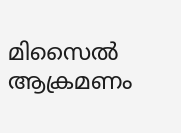മിസൈൽ ആക്രമണം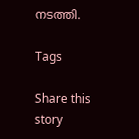നടത്തി.

Tags

Share this story